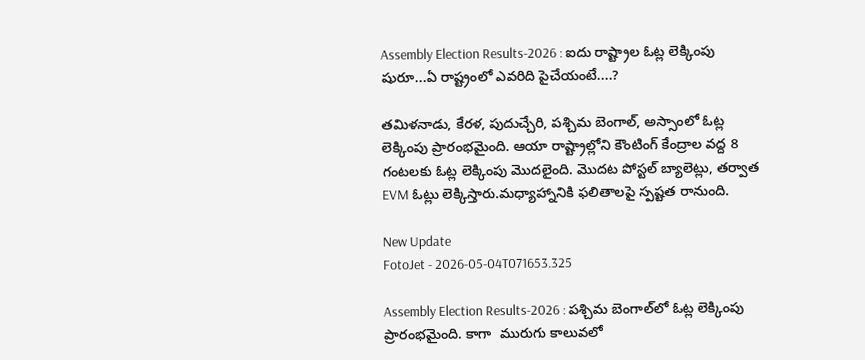Assembly Election Results-2026 : ఐదు రాష్ట్రాల ఓట్ల లెక్కింపు షురూ...ఏ రాష్ట్రంలో ఎవరిది పైచేయంటే....?

తమిళనాడు, కేరళ, పుదుచ్చేరి, పశ్చిమ బెంగాల్‌, అస్సాంలో ఓట్ల లెక్కింపు ప్రారంభమైంది. ఆయా రాష్ట్రాల్లోని కౌంటింగ్‌ కేంద్రాల వద్ద 8 గంటలకు ఓట్ల లెక్కింపు మొదలైంది. మొదట పోస్టల్‌ బ్యాలెట్లు, తర్వాత EVM ఓట్లు లెక్కిస్తారు.మధ్యాహ్నానికి ఫలితాలపై స్పష్టత రానుంది.

New Update
FotoJet - 2026-05-04T071653.325

Assembly Election Results-2026 : పశ్చిమ బెంగాల్‌లో ఓట్ల లెక్కింపు ప్రారంభమైంది. కాగా  మురుగు కాలువలో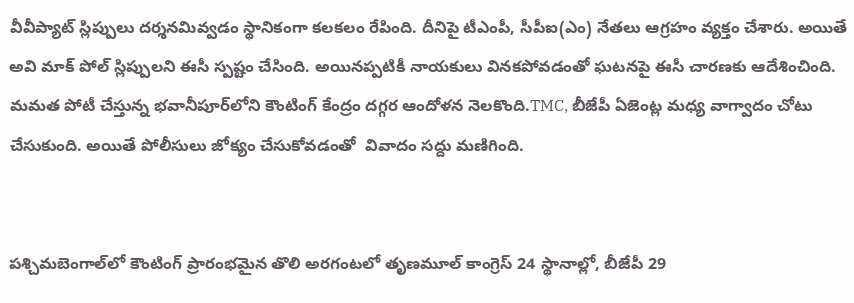వీవీప్యాట్ స్లిప్పులు దర్శనమివ్వడం స్థానికంగా కలకలం రేపింది. దీనిపై టీఎంపీ, సీపీఐ(ఎం) నేతలు ఆగ్రహం వ్యక్తం చేశారు. అయితే అవి మాక్ పోల్ స్లిప్పులని ఈసీ స్పష్టం చేసింది. అయినప్పటికీ నాయకులు వినకపోవడంతో ఘటనపై ఈసీ చారణకు ఆదేశించింది. మమత పోటీ చేస్తున్న భవానీపూర్‌లోని కౌంటింగ్ కేంద్రం దగ్గర ఆందోళన నెలకొంది.TMC, బీజేపీ ఏజెంట్ల మధ్య వాగ్వాదం చోటు చేసుకుంది. అయితే పోలీసులు జోక్యం చేసుకోవడంతో  వివాదం సద్దు మణిగింది.


పశ్చిమబెంగాల్‌లో కౌంటింగ్‌ ప్రారంభమైన తొలి అరగంటలో తృణమూల్‌ కాంగ్రెస్‌ 24 స్థానాల్లో, బీజేపీ 29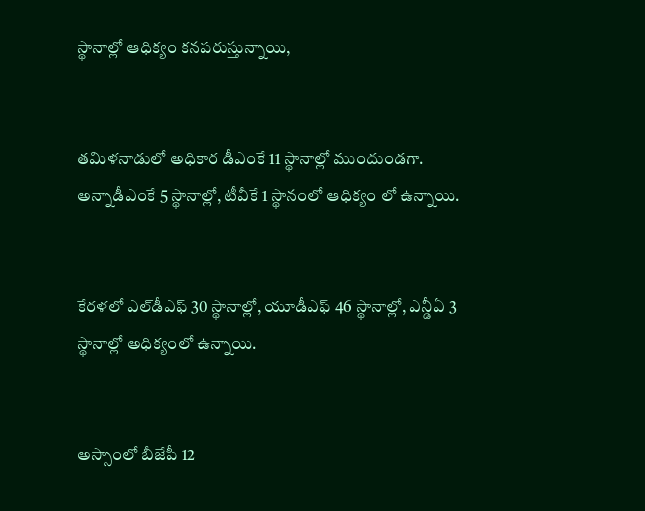స్థానాల్లో ఆధిక్యం కనపరుస్తున్నాయి,


తమిళనాడులో అధికార డీఎంకే 11 స్థానాల్లో ముందుండగా. అన్నాడీఎంకే 5 స్థానాల్లో, టీవీకే 1 స్థానంలో ఆధిక్యం లో ఉన్నాయి.


కేరళలో ఎల్‌డీఎఫ్‌ 30 స్థానాల్లో, యూడీఎఫ్‌ 46 స్థానాల్లో, ఎన్డీఏ 3 స్థానాల్లో అధిక్యంలో ఉన్నాయి.


అస్సాంలో బీజేపీ 12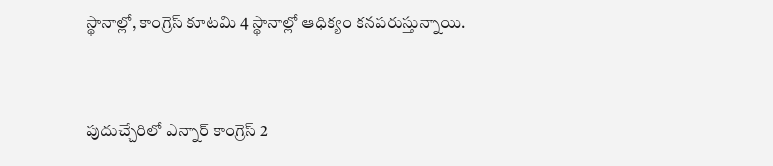స్థానాల్లో, కాంగ్రెస్‌ కూటమి 4 స్థానాల్లో ఆధిక్యం కనపరుస్తున్నాయి.


పుదుచ్చేరిలో ఎన్నార్‌ కాంగ్రెస్‌ 2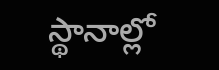స్థానాల్లో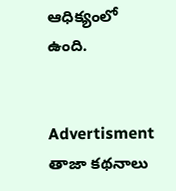ఆధిక్యంలో ఉంది.


Advertisment
తాజా కథనాలు